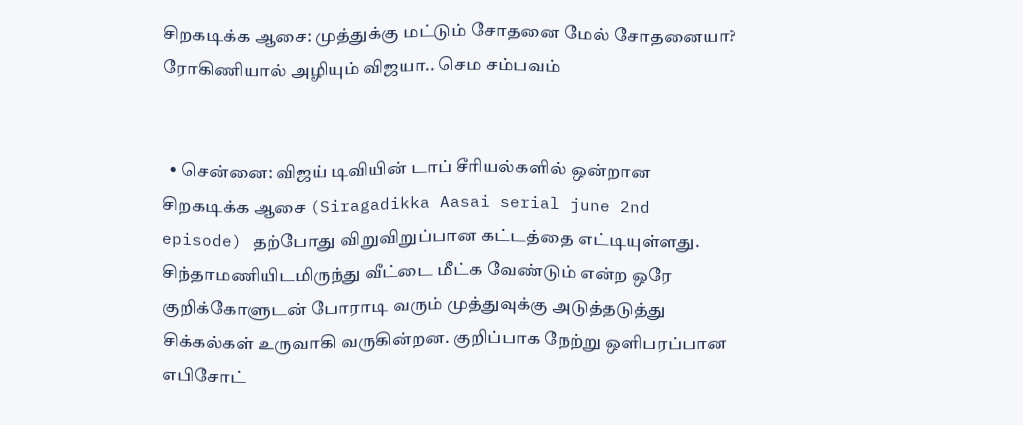சிறகடிக்க ஆசை: முத்துக்கு மட்டும் சோதனை மேல் சோதனையா? ரோகிணியால் அழியும் விஜயா.. செம சம்பவம்


  • சென்னை: விஜய் டிவியின் டாப் சீரியல்களில் ஒன்றான சிறகடிக்க ஆசை (Siragadikka Aasai serial june 2nd episode) தற்போது விறுவிறுப்பான கட்டத்தை எட்டியுள்ளது. சிந்தாமணியிடமிருந்து வீட்டை மீட்க வேண்டும் என்ற ஒரே குறிக்கோளுடன் போராடி வரும் முத்துவுக்கு அடுத்தடுத்து சிக்கல்கள் உருவாகி வருகின்றன. குறிப்பாக நேற்று ஒளிபரப்பான எபிசோட்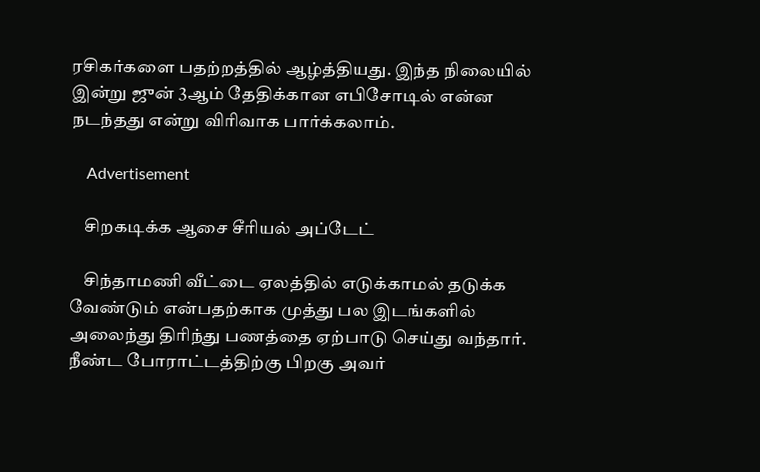ரசிகர்களை பதற்றத்தில் ஆழ்த்தியது. இந்த நிலையில் இன்று ஜுன் 3ஆம் தேதிக்கான எபிசோடில் என்ன நடந்தது என்று விரிவாக பார்க்கலாம்.

    Advertisement

    சிறகடிக்க ஆசை சீரியல் அப்டேட்

    சிந்தாமணி வீட்டை ஏலத்தில் எடுக்காமல் தடுக்க வேண்டும் என்பதற்காக முத்து பல இடங்களில் அலைந்து திரிந்து பணத்தை ஏற்பாடு செய்து வந்தார். நீண்ட போராட்டத்திற்கு பிறகு அவர்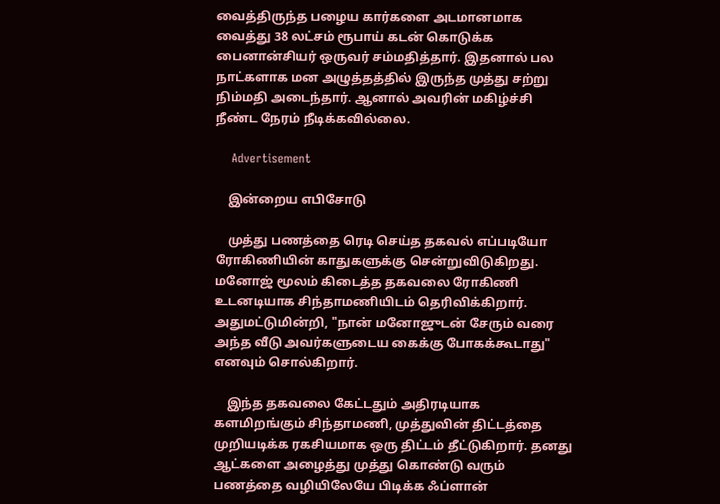வைத்திருந்த பழைய கார்களை அடமானமாக வைத்து 38 லட்சம் ரூபாய் கடன் கொடுக்க பைனான்சியர் ஒருவர் சம்மதித்தார். இதனால் பல நாட்களாக மன அழுத்தத்தில் இருந்த முத்து சற்று நிம்மதி அடைந்தார். ஆனால் அவரின் மகிழ்ச்சி நீண்ட நேரம் நீடிக்கவில்லை.

    Advertisement

    இன்றைய எபிசோடு

    முத்து பணத்தை ரெடி செய்த தகவல் எப்படியோ ரோகிணியின் காதுகளுக்கு சென்றுவிடுகிறது. மனோஜ் மூலம் கிடைத்த தகவலை ரோகிணி உடனடியாக சிந்தாமணியிடம் தெரிவிக்கிறார். அதுமட்டுமின்றி, "நான் மனோஜுடன் சேரும் வரை அந்த வீடு அவர்களுடைய கைக்கு போகக்கூடாது" எனவும் சொல்கிறார்.

    இந்த தகவலை கேட்டதும் அதிரடியாக களமிறங்கும் சிந்தாமணி, முத்துவின் திட்டத்தை முறியடிக்க ரகசியமாக ஒரு திட்டம் தீட்டுகிறார். தனது ஆட்களை அழைத்து முத்து கொண்டு வரும் பணத்தை வழியிலேயே பிடிக்க ஃப்ளான்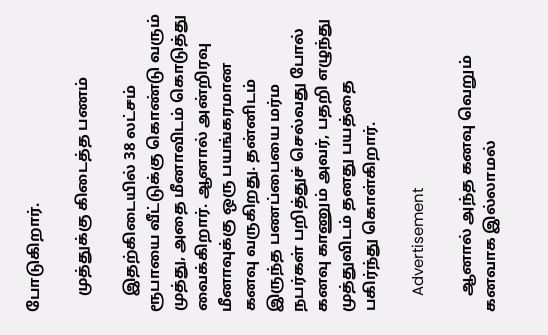போடுகிறார்.

    முத்துக்கு கிடைத்த பணம்

    இதற்கிடையில் 38 லட்சம் ரூபாயை வீட்டுக்கு கொண்டு வரும் முத்து, அதை மீனாவிடம் கொடுத்து வைக்கிறார். ஆனால் அன்றிரவு மீனாவுக்கு ஒரு பயங்கரமான கனவு வருகிறது. தன்னிடம் இருந்த பணப்பையை மர்ம நபர்கள் பறித்துச் செல்வது போல் கனவு காணும் அவர், பதறி எழுந்து முத்துவிடம் தனது பயத்தை பகிர்ந்து கொள்கிறார்.

    Advertisement

    ஆனால் அந்த கனவு வெறும் கனவாக இல்லாமல்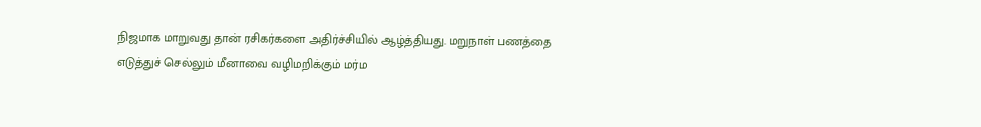நிஜமாக மாறுவது தான் ரசிகர்களை அதிர்ச்சியில் ஆழ்த்தியது. மறுநாள் பணத்தை எடுத்துச் செல்லும் மீனாவை வழிமறிக்கும் மர்ம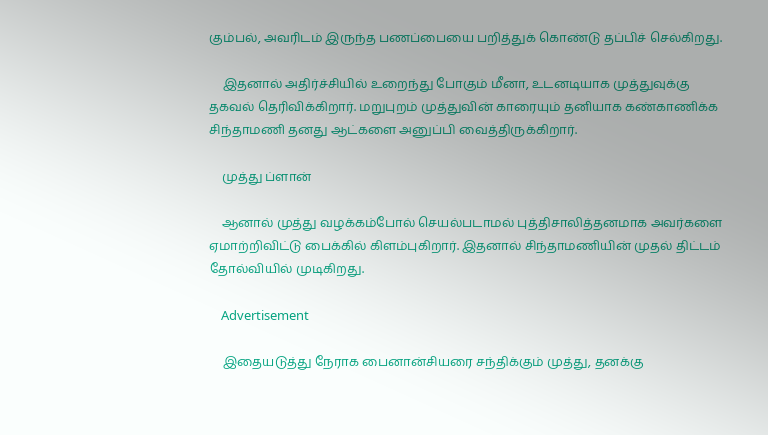கும்பல், அவரிடம் இருந்த பணப்பையை பறித்துக் கொண்டு தப்பிச் செல்கிறது.

    இதனால் அதிர்ச்சியில் உறைந்து போகும் மீனா, உடனடியாக முத்துவுக்கு தகவல் தெரிவிக்கிறார். மறுபுறம் முத்துவின் காரையும் தனியாக கண்காணிக்க சிந்தாமணி தனது ஆட்களை அனுப்பி வைத்திருக்கிறார்.

    முத்து ப்ளான்

    ஆனால் முத்து வழக்கம்போல் செயல்படாமல் புத்திசாலித்தனமாக அவர்களை ஏமாற்றிவிட்டு பைக்கில் கிளம்புகிறார். இதனால் சிந்தாமணியின் முதல் திட்டம் தோல்வியில் முடிகிறது.

    Advertisement

    இதையடுத்து நேராக பைனான்சியரை சந்திக்கும் முத்து, தனக்கு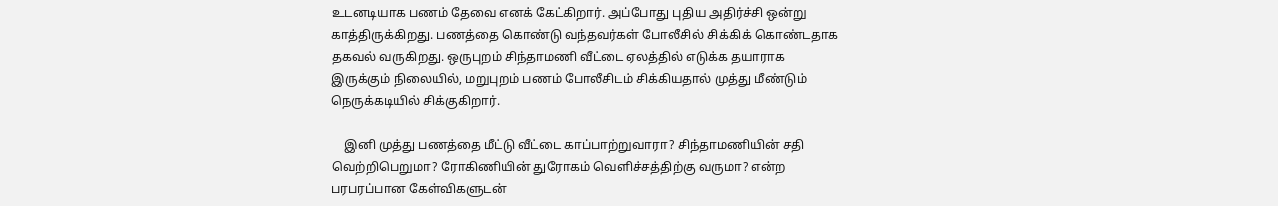உடனடியாக பணம் தேவை எனக் கேட்கிறார். அப்போது புதிய அதிர்ச்சி ஒன்று காத்திருக்கிறது. பணத்தை கொண்டு வந்தவர்கள் போலீசில் சிக்கிக் கொண்டதாக தகவல் வருகிறது. ஒருபுறம் சிந்தாமணி வீட்டை ஏலத்தில் எடுக்க தயாராக இருக்கும் நிலையில், மறுபுறம் பணம் போலீசிடம் சிக்கியதால் முத்து மீண்டும் நெருக்கடியில் சிக்குகிறார்.

    இனி முத்து பணத்தை மீட்டு வீட்டை காப்பாற்றுவாரா? சிந்தாமணியின் சதி வெற்றிபெறுமா? ரோகிணியின் துரோகம் வெளிச்சத்திற்கு வருமா? என்ற பரபரப்பான கேள்விகளுடன்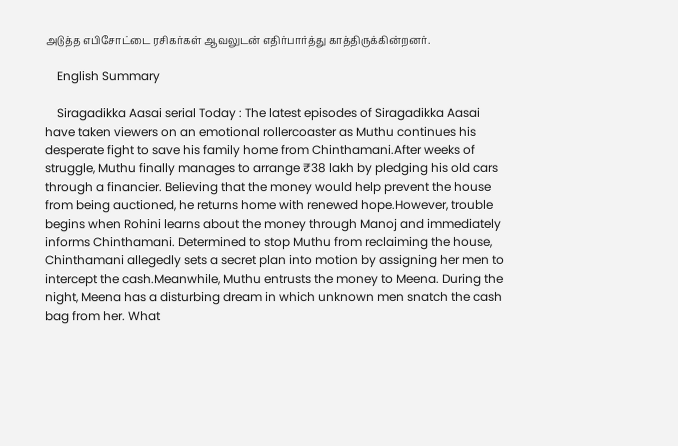அடுத்த எபிசோட்டை ரசிகர்கள் ஆவலுடன் எதிர்பார்த்து காத்திருக்கின்றனர்.

    English Summary

    Siragadikka Aasai serial Today : The latest episodes of Siragadikka Aasai have taken viewers on an emotional rollercoaster as Muthu continues his desperate fight to save his family home from Chinthamani.After weeks of struggle, Muthu finally manages to arrange ₹38 lakh by pledging his old cars through a financier. Believing that the money would help prevent the house from being auctioned, he returns home with renewed hope.However, trouble begins when Rohini learns about the money through Manoj and immediately informs Chinthamani. Determined to stop Muthu from reclaiming the house, Chinthamani allegedly sets a secret plan into motion by assigning her men to intercept the cash.Meanwhile, Muthu entrusts the money to Meena. During the night, Meena has a disturbing dream in which unknown men snatch the cash bag from her. What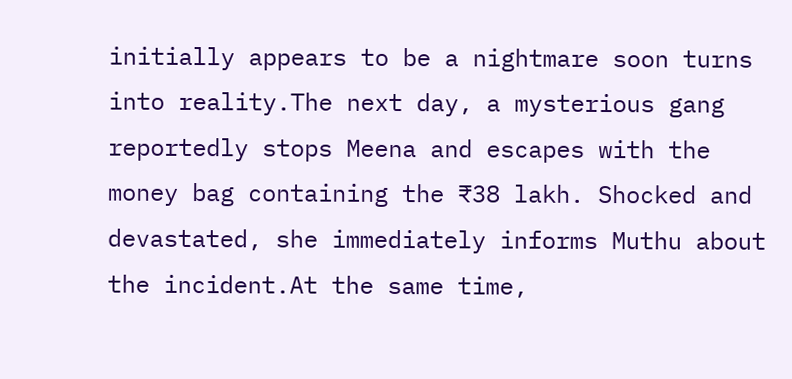initially appears to be a nightmare soon turns into reality.The next day, a mysterious gang reportedly stops Meena and escapes with the money bag containing the ₹38 lakh. Shocked and devastated, she immediately informs Muthu about the incident.At the same time,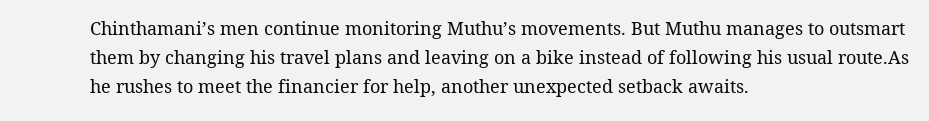Chinthamani’s men continue monitoring Muthu’s movements. But Muthu manages to outsmart them by changing his travel plans and leaving on a bike instead of following his usual route.As he rushes to meet the financier for help, another unexpected setback awaits.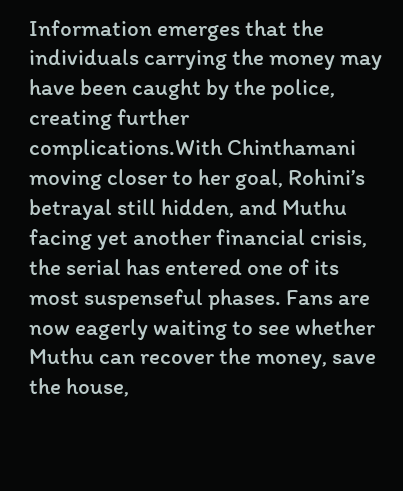Information emerges that the individuals carrying the money may have been caught by the police, creating further complications.With Chinthamani moving closer to her goal, Rohini’s betrayal still hidden, and Muthu facing yet another financial crisis, the serial has entered one of its most suspenseful phases. Fans are now eagerly waiting to see whether Muthu can recover the money, save the house,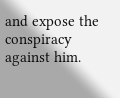and expose the conspiracy against him.